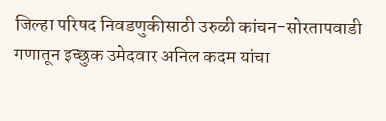जिल्हा परिषद निवडणुकीसाठी उरुळी कांचन-सोरतापवाडी गणातून इच्छुक उमेदवार अनिल कदम यांचा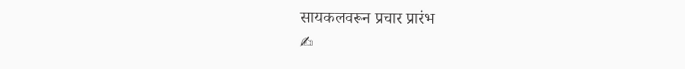सायकलवरून प्रचार प्रारंभ
✍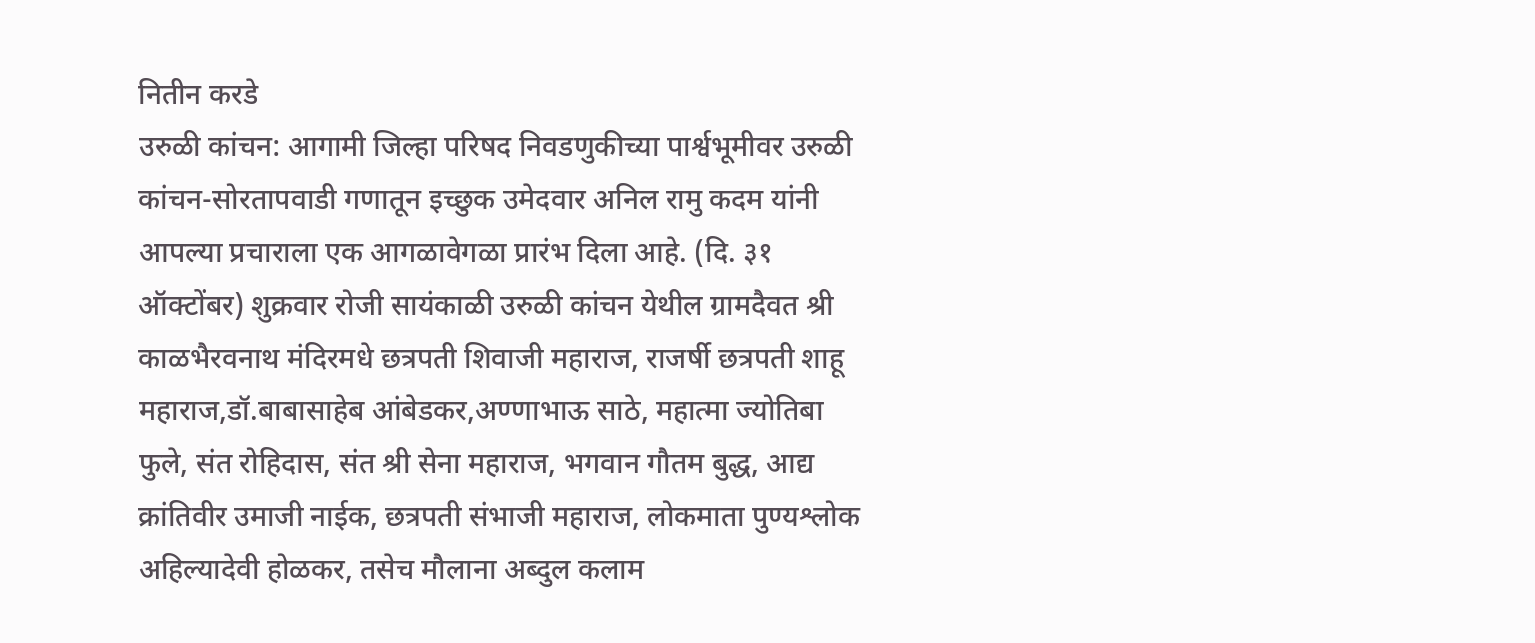नितीन करडे
उरुळी कांचन: आगामी जिल्हा परिषद निवडणुकीच्या पार्श्वभूमीवर उरुळी कांचन-सोरतापवाडी गणातून इच्छुक उमेदवार अनिल रामु कदम यांनी आपल्या प्रचाराला एक आगळावेगळा प्रारंभ दिला आहे. (दि. ३१ ऑक्टोंबर) शुक्रवार रोजी सायंकाळी उरुळी कांचन येथील ग्रामदैवत श्री काळभैरवनाथ मंदिरमधे छत्रपती शिवाजी महाराज, राजर्षी छत्रपती शाहू महाराज,डॉ.बाबासाहेब आंबेडकर,अण्णाभाऊ साठे, महात्मा ज्योतिबा फुले, संत रोहिदास, संत श्री सेना महाराज, भगवान गौतम बुद्ध, आद्य क्रांतिवीर उमाजी नाईक, छत्रपती संभाजी महाराज, लोकमाता पुण्यश्लोक अहिल्यादेवी होळकर, तसेच मौलाना अब्दुल कलाम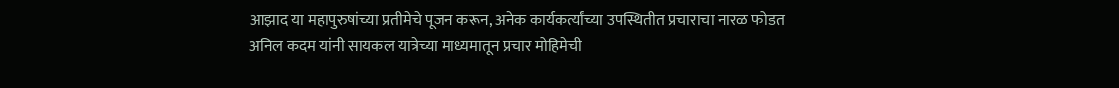आझाद या महापुरुषांच्या प्रतीमेचे पूजन करून, अनेक कार्यकर्त्यांच्या उपस्थितीत प्रचाराचा नारळ फोडत अनिल कदम यांनी सायकल यात्रेच्या माध्यमातून प्रचार मोहिमेची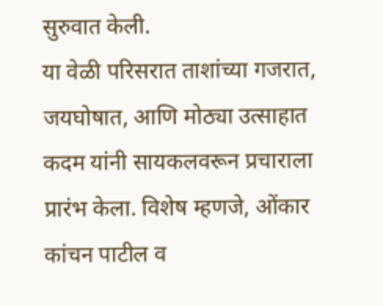सुरुवात केली.
या वेळी परिसरात ताशांच्या गजरात, जयघोषात, आणि मोठ्या उत्साहात कदम यांनी सायकलवरून प्रचाराला प्रारंभ केला. विशेष म्हणजे, ओंकार कांचन पाटील व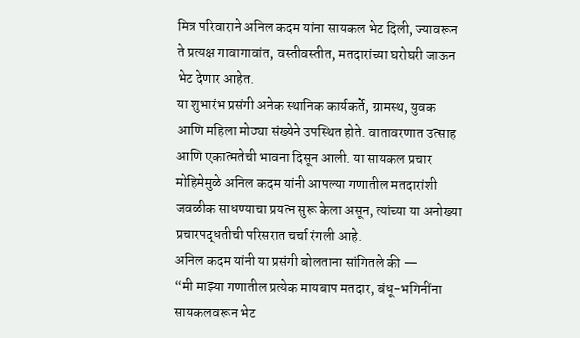मित्र परिवाराने अनिल कदम यांना सायकल भेट दिली, ज्यावरून ते प्रत्यक्ष गावागावांत, वस्तीवस्तीत, मतदारांच्या घरोघरी जाऊन भेट देणार आहेत.
या शुभारंभ प्रसंगी अनेक स्थानिक कार्यकर्ते, ग्रामस्थ, युवक आणि महिला मोठ्या संख्येने उपस्थित होते. वातावरणात उत्साह आणि एकात्मतेची भावना दिसून आली. या सायकल प्रचार मोहिमेमुळे अनिल कदम यांनी आपल्या गणातील मतदारांशी जवळीक साधण्याचा प्रयत्न सुरू केला असून, त्यांच्या या अनोख्या प्रचारपद्धतीची परिसरात चर्चा रंगली आहे.
अनिल कदम यांनी या प्रसंगी बोलताना सांगितले की —
“मी माझ्या गणातील प्रत्येक मायबाप मतदार, बंधू-भगिनींना सायकलवरून भेट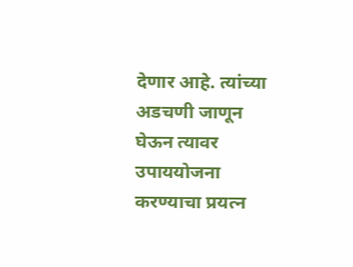देणार आहे. त्यांच्या अडचणी जाणून घेऊन त्यावर उपाययोजना करण्याचा प्रयत्न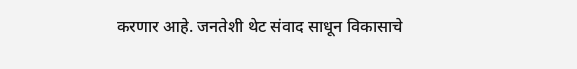करणार आहे. जनतेशी थेट संवाद साधून विकासाचे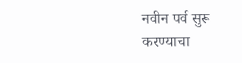नवीन पर्व सुरू करण्याचा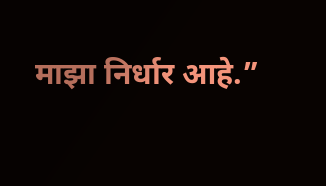माझा निर्धार आहे.”